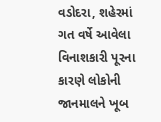વડોદરા, શહેરમાં ગત વર્ષે આવેલા વિનાશકારી પૂરના કારણે લોકોની જાનમાલને ખૂબ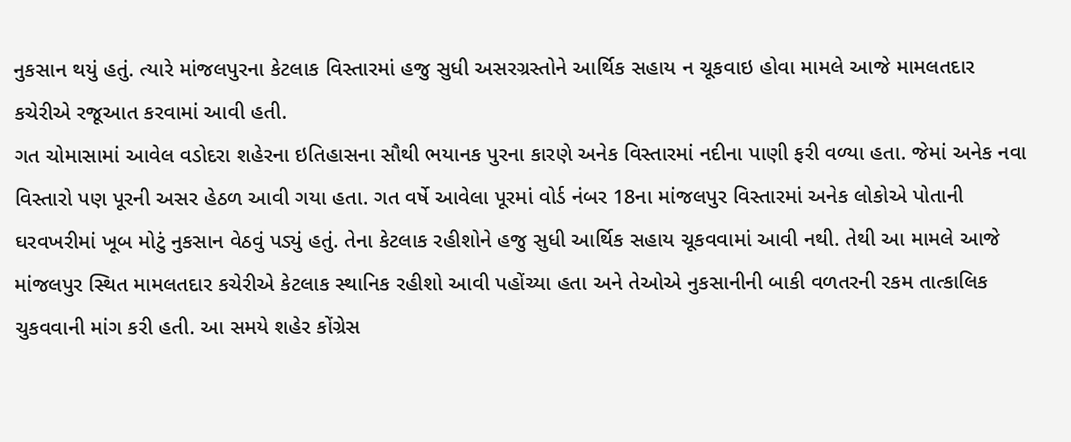નુકસાન થયું હતું. ત્યારે માંજલપુરના કેટલાક વિસ્તારમાં હજુ સુધી અસરગ્રસ્તોને આર્થિક સહાય ન ચૂકવાઇ હોવા મામલે આજે મામલતદાર કચેરીએ રજૂઆત કરવામાં આવી હતી.
ગત ચોમાસામાં આવેલ વડોદરા શહેરના ઇતિહાસના સૌથી ભયાનક પુરના કારણે અનેક વિસ્તારમાં નદીના પાણી ફરી વળ્યા હતા. જેમાં અનેક નવા વિસ્તારો પણ પૂરની અસર હેઠળ આવી ગયા હતા. ગત વર્ષે આવેલા પૂરમાં વોર્ડ નંબર 18ના માંજલપુર વિસ્તારમાં અનેક લોકોએ પોતાની ઘરવખરીમાં ખૂબ મોટું નુકસાન વેઠવું પડ્યું હતું. તેના કેટલાક રહીશોને હજુ સુધી આર્થિક સહાય ચૂકવવામાં આવી નથી. તેથી આ મામલે આજે માંજલપુર સ્થિત મામલતદાર કચેરીએ કેટલાક સ્થાનિક રહીશો આવી પહોંચ્યા હતા અને તેઓએ નુકસાનીની બાકી વળતરની રકમ તાત્કાલિક ચુકવવાની માંગ કરી હતી. આ સમયે શહેર કોંગ્રેસ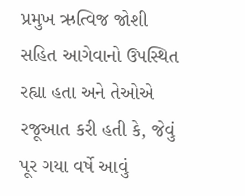પ્રમુખ ઋત્વિજ જોશી સહિત આગેવાનો ઉપસ્થિત રહ્યા હતા અને તેઓએ રજૂઆત કરી હતી કે, જેવું પૂર ગયા વર્ષે આવું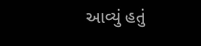આવ્યું હતું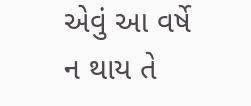એવું આ વર્ષે ન થાય તે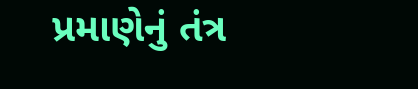પ્રમાણેનું તંત્ર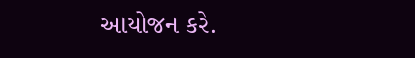આયોજન કરે.